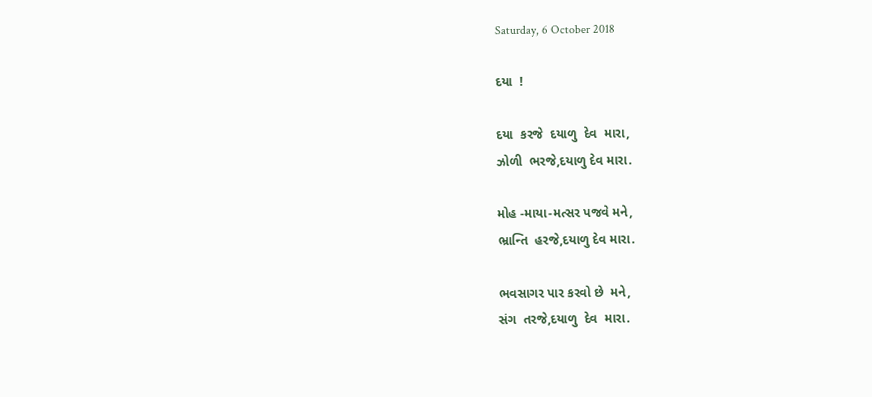Saturday, 6 October 2018

દયા  !

દયા  કરજે  દયાળુ  દેવ  મારા,
ઝોળી  ભરજે,દયાળુ દેવ મારા.

મોહ -માયા-મત્સર પજવે મને,
ભ્રાન્તિ  હરજે,દયાળુ દેવ મારા.

ભવસાગર પાર કરવો છે  મને,
સંગ  તરજે,દયાળુ  દેવ  મારા.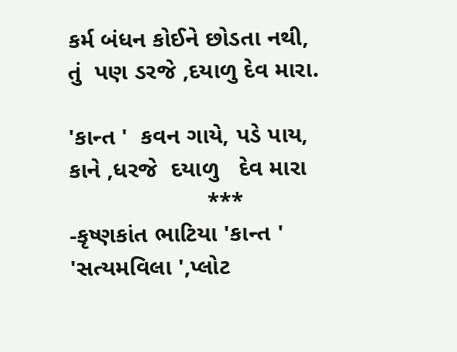કર્મ બંધન કોઈને છોડતા નથી,
તું  પણ ડરજે ,દયાળુ દેવ મારા.

'કાન્ત '  કવન ગાયે, પડે પાય,
કાને ,ધરજે  દયાળુ   દેવ મારા
                     ***
-કૃષ્ણકાંત ભાટિયા 'કાન્ત '
'સત્યમવિલા ',પ્લોટ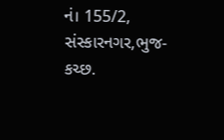નં। 155/2,
સંસ્કારનગર,ભુજ-કચ્છ.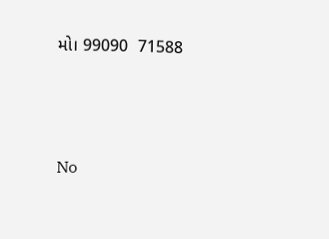મો। 99090  71588




No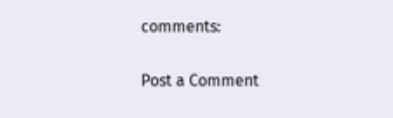comments:

Post a Comment